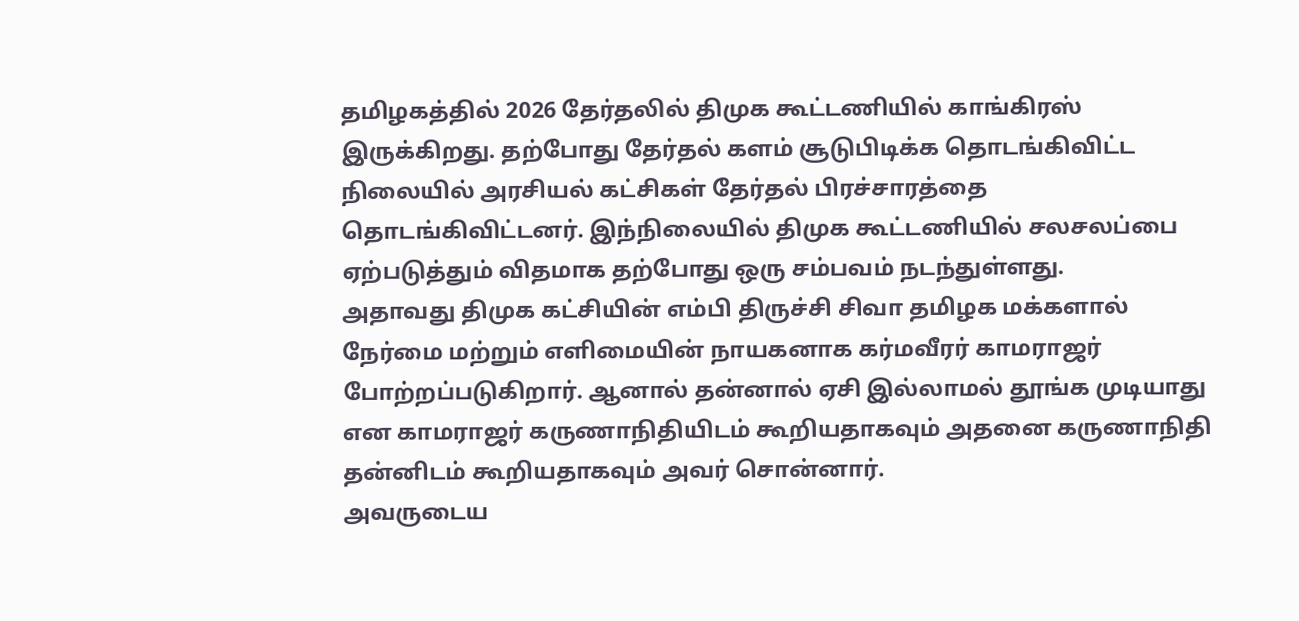தமிழகத்தில் 2026 தேர்தலில் திமுக கூட்டணியில் காங்கிரஸ் இருக்கிறது. தற்போது தேர்தல் களம் சூடுபிடிக்க தொடங்கிவிட்ட நிலையில் அரசியல் கட்சிகள் தேர்தல் பிரச்சாரத்தை தொடங்கிவிட்டனர். இந்நிலையில் திமுக கூட்டணியில் சலசலப்பை ஏற்படுத்தும் விதமாக தற்போது ஒரு சம்பவம் நடந்துள்ளது.
அதாவது திமுக கட்சியின் எம்பி திருச்சி சிவா தமிழக மக்களால் நேர்மை மற்றும் எளிமையின் நாயகனாக கர்மவீரர் காமராஜர் போற்றப்படுகிறார். ஆனால் தன்னால் ஏசி இல்லாமல் தூங்க முடியாது என காமராஜர் கருணாநிதியிடம் கூறியதாகவும் அதனை கருணாநிதி தன்னிடம் கூறியதாகவும் அவர் சொன்னார்.
அவருடைய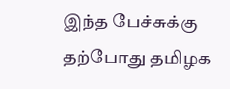இந்த பேச்சுக்கு தற்போது தமிழக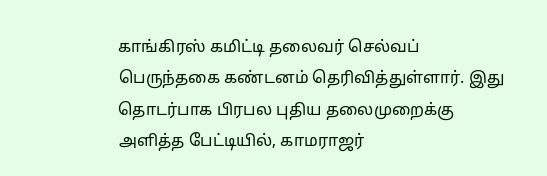காங்கிரஸ் கமிட்டி தலைவர் செல்வப் பெருந்தகை கண்டனம் தெரிவித்துள்ளார். இது தொடர்பாக பிரபல புதிய தலைமுறைக்கு அளித்த பேட்டியில், காமராஜர்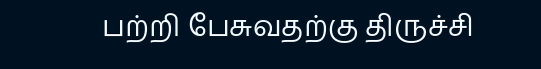பற்றி பேசுவதற்கு திருச்சி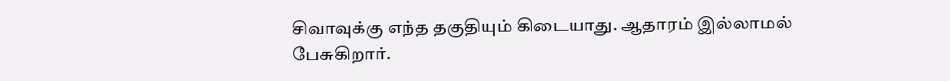சிவாவுக்கு எந்த தகுதியும் கிடையாது. ஆதாரம் இல்லாமல் பேசுகிறார்.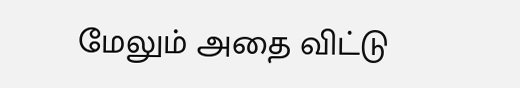மேலும் அதை விட்டு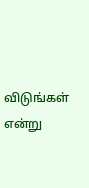விடுங்கள் என்று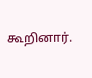கூறினார்.